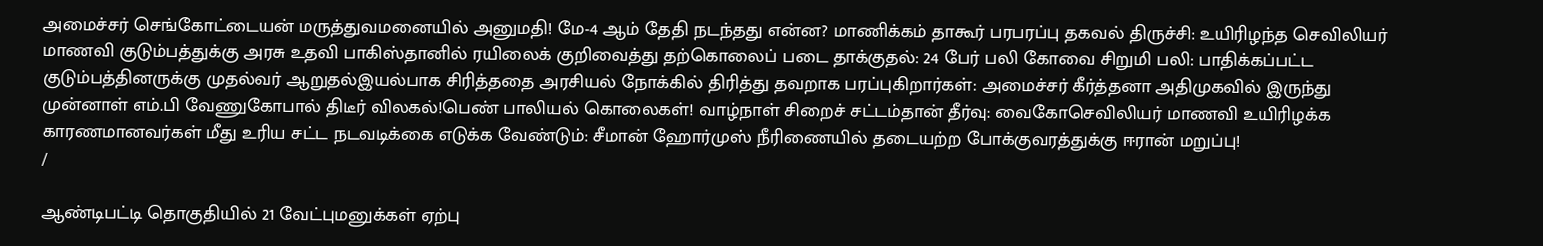அமைச்சர் செங்கோட்டையன் மருத்துவமனையில் அனுமதி! மே-4 ஆம் தேதி நடந்தது என்ன? மாணிக்கம் தாகூர் பரபரப்பு தகவல் திருச்சி: உயிரிழந்த செவிலியர் மாணவி குடும்பத்துக்கு அரசு உதவி பாகிஸ்தானில் ரயிலைக் குறிவைத்து தற்கொலைப் படை தாக்குதல்: 24 பேர் பலி கோவை சிறுமி பலி: பாதிக்கப்பட்ட குடும்பத்தினருக்கு முதல்வர் ஆறுதல்இயல்பாக சிரித்ததை அரசியல் நோக்கில் திரித்து தவறாக பரப்புகிறார்கள்: அமைச்சர் கீர்த்தனா அதிமுகவில் இருந்து முன்னாள் எம்.பி வேணுகோபால் திடீர் விலகல்!பெண் பாலியல் கொலைகள்! வாழ்நாள் சிறைச் சட்டம்தான் தீர்வு: வைகோசெவிலியர் மாணவி உயிரிழக்க காரணமானவர்கள் மீது உரிய சட்ட நடவடிக்கை எடுக்க வேண்டும்: சீமான் ஹோர்முஸ் நீரிணையில் தடையற்ற போக்குவரத்துக்கு ஈரான் மறுப்பு!
/

ஆண்டிபட்டி தொகுதியில் 21 வேட்புமனுக்கள் ஏற்பு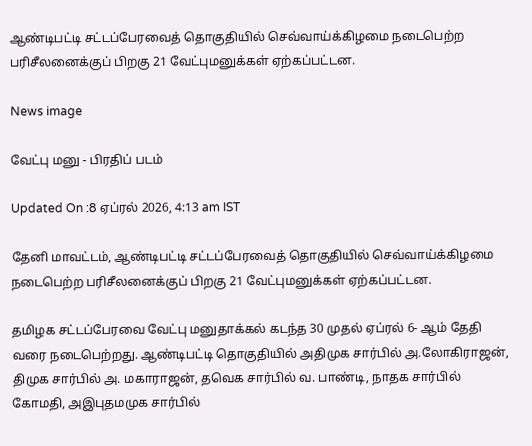ஆண்டிபட்டி சட்டப்பேரவைத் தொகுதியில் செவ்வாய்க்கிழமை நடைபெற்ற பரிசீலனைக்குப் பிறகு 21 வேட்புமனுக்கள் ஏற்கப்பட்டன.

News image

வேட்பு மனு - பிரதிப் படம்

Updated On :8 ஏப்ரல் 2026, 4:13 am IST

தேனி மாவட்டம், ஆண்டிபட்டி சட்டப்பேரவைத் தொகுதியில் செவ்வாய்க்கிழமை நடைபெற்ற பரிசீலனைக்குப் பிறகு 21 வேட்புமனுக்கள் ஏற்கப்பட்டன.

தமிழக சட்டப்பேரவை வேட்பு மனுதாக்கல் கடந்த 30 முதல் ஏப்ரல் 6- ஆம் தேதி வரை நடைபெற்றது. ஆண்டிபட்டி தொகுதியில் அதிமுக சார்பில் அ.லோகிராஜன், திமுக சார்பில் அ. மகாராஜன், தவெக சார்பில் வ. பாண்டி, நாதக சார்பில் கோமதி, அஇபுதமமுக சார்பில்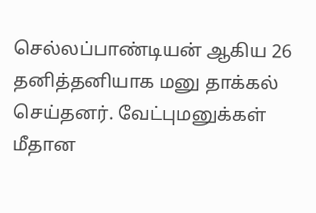செல்லப்பாண்டியன் ஆகிய 26 தனித்தனியாக மனு தாக்கல் செய்தனர். வேட்புமனுக்கள் மீதான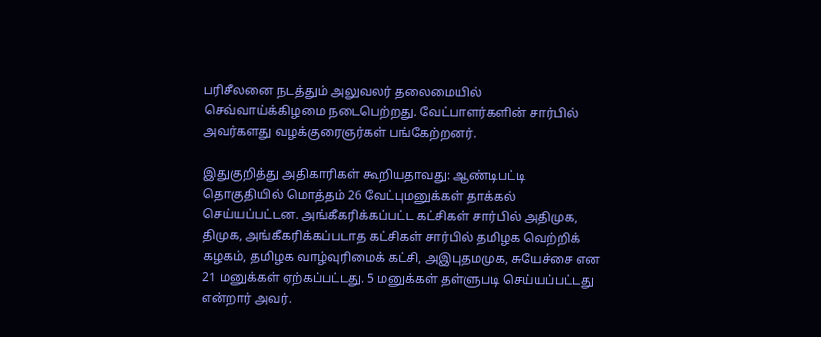பரிசீலனை நடத்தும் அலுவலர் தலைமையில் செவ்வாய்க்கிழமை நடைபெற்றது. வேட்பாளர்களின் சார்பில் அவர்களது வழக்குரைஞர்கள் பங்கேற்றனர்.

இதுகுறித்து அதிகாரிகள் கூறியதாவது: ஆண்டிபட்டி தொகுதியில் மொத்தம் 26 வேட்புமனுக்கள் தாக்கல் செய்யப்பட்டன. அங்கீகரிக்கப்பட்ட கட்சிகள் சார்பில் அதிமுக, திமுக, அங்கீகரிக்கப்படாத கட்சிகள் சார்பில் தமிழக வெற்றிக் கழகம், தமிழக வாழ்வுரிமைக் கட்சி, அஇபுதமமுக, சுயேச்சை என 21 மனுக்கள் ஏற்கப்பட்டது. 5 மனுக்கள் தள்ளுபடி செய்யப்பட்டது என்றார் அவர்.